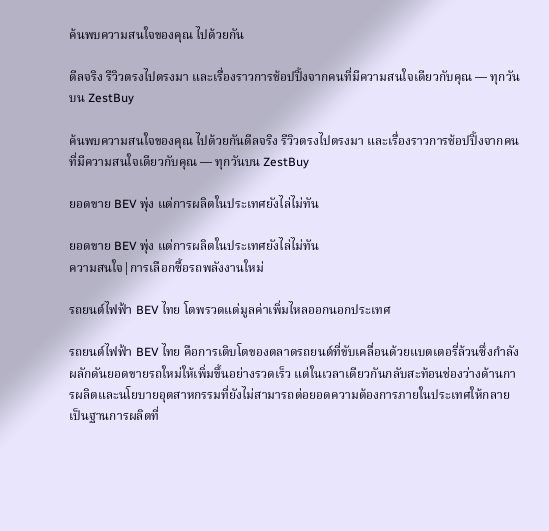ค้นพบความสนใจของคุณ ไปด้วยกัน

ดีลจริง รีวิวตรงไปตรงมา และเรื่องราวการช้อปปิ้งจากคนที่มีความสนใจเดียวกับคุณ — ทุกวันบน ZestBuy

ค้นพบความสนใจของคุณ ไปด้วยกันดีลจริง รีวิวตรงไปตรงมา และเรื่องราวการช้อปปิ้งจากคนที่มีความสนใจเดียวกับคุณ — ทุกวันบน ZestBuy

ยอดขาย BEV พุ่ง แต่การผลิตในประเทศยังไล่ไม่ทัน

ยอดขาย BEV พุ่ง แต่การผลิตในประเทศยังไล่ไม่ทัน
ความสนใจ|การเลือกซื้อรถพลังงานใหม่

รถยนต์ไฟฟ้า BEV ไทย โตพรวดแต่มูลค่าเพิ่มไหลออกนอกประเทศ

รถยนต์ไฟฟ้า BEV ไทย คือการเติบโตของตลาดรถยนต์ที่ขับเคลื่อนด้วยแบตเตอรี่ล้วนซึ่งกำลังผลักดันยอดขายรถใหม่ให้เพิ่มขึ้นอย่างรวดเร็ว แต่ในเวลาเดียวกันกลับสะท้อนช่องว่างด้านการผลิตและนโยบายอุตสาหกรรมที่ยังไม่สามารถต่อยอดความต้องการภายในประเทศให้กลายเป็นฐานการผลิตที่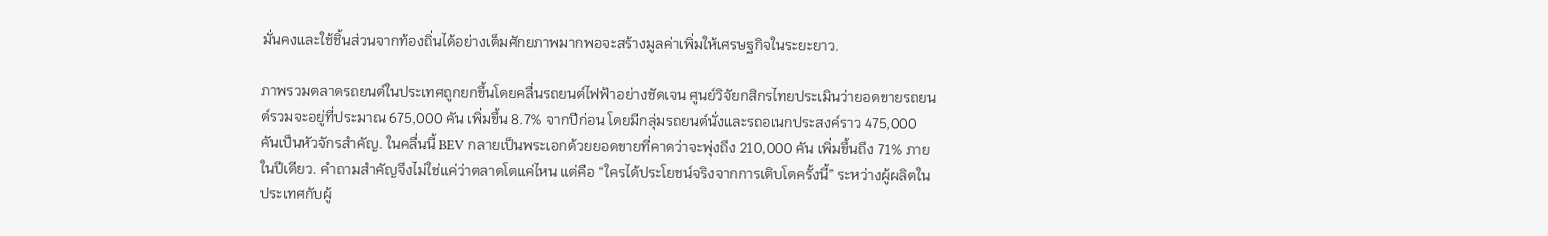มั่นคงและใช้ชิ้นส่วนจากท้องถิ่นได้อย่างเต็มศักยภาพมากพอจะสร้างมูลค่าเพิ่มให้เศรษฐกิจในระยะยาว.

ภาพรวมตลาดรถยนต์ในประเทศถูกยกขึ้นโดยคลื่นรถยนต์ไฟฟ้าอย่างชัดเจน ศูนย์วิจัยกสิกรไทยประเมินว่ายอดขายรถยนต์รวมจะอยู่ที่ประมาณ 675,000 คัน เพิ่มขึ้น 8.7% จากปีก่อน โดยมีกลุ่มรถยนต์นั่งและรถอเนกประสงค์ราว 475,000 คันเป็นหัวจักรสำคัญ. ในคลื่นนี้ BEV กลายเป็นพระเอกด้วยยอดขายที่คาดว่าจะพุ่งถึง 210,000 คัน เพิ่มขึ้นถึง 71% ภายในปีเดียว. คำถามสำคัญจึงไม่ใช่แค่ว่าตลาดโตแค่ไหน แต่คือ “ใครได้ประโยชน์จริงจากการเติบโตครั้งนี้” ระหว่างผู้ผลิตในประเทศกับผู้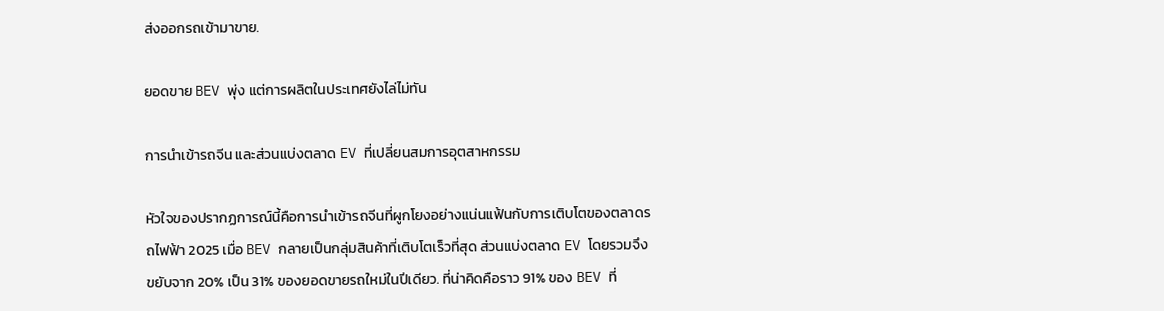ส่งออกรถเข้ามาขาย.

ยอดขาย BEV พุ่ง แต่การผลิตในประเทศยังไล่ไม่ทัน

การนำเข้ารถจีน และส่วนแบ่งตลาด EV ที่เปลี่ยนสมการอุตสาหกรรม

หัวใจของปรากฏการณ์นี้คือการนำเข้ารถจีนที่ผูกโยงอย่างแน่นแฟ้นกับการเติบโตของตลาดรถไฟฟ้า 2025 เมื่อ BEV กลายเป็นกลุ่มสินค้าที่เติบโตเร็วที่สุด ส่วนแบ่งตลาด EV โดยรวมจึงขยับจาก 20% เป็น 31% ของยอดขายรถใหม่ในปีเดียว. ที่น่าคิดคือราว 91% ของ BEV ที่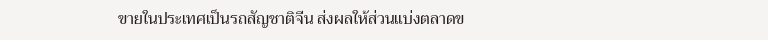ขายในประเทศเป็นรถสัญชาติจีน ส่งผลให้ส่วนแบ่งตลาดข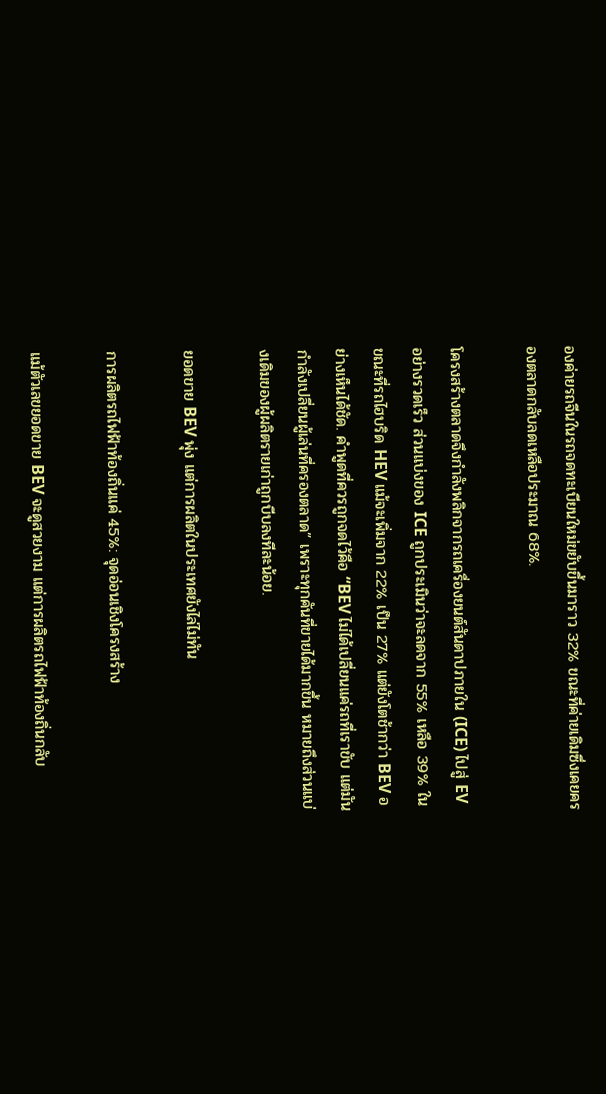องค่ายรถจีนในรถจดทะเบียนใหม่ขยับขึ้นมาราว 32% ขณะที่ค่ายเดิมซึ่งเคยครองตลาดกลับลดเหลือประมาณ 68%.

โครงสร้างตลาดจึงกำลังพลิกจากรถเครื่องยนต์สันดาปภายใน (ICE) ไปสู่ EV อย่างรวดเร็ว ส่วนแบ่งของ ICE ถูกประเมินว่าจะลดจาก 55% เหลือ 39% ในขณะที่รถไฮบริด HEV แม้จะเพิ่มจาก 22% เป็น 27% แต่ยังโตช้ากว่า BEV อย่างเห็นได้ชัด. คำพูดที่ควรถูกจดไว้คือ “BEV ไม่ได้เปลี่ยนแค่รถที่เราขับ แต่มันกำลังเปลี่ยนผู้เล่นที่ครองตลาด” เพราะทุกคันที่ขายได้มากขึ้น หมายถึงส่วนแบ่งเดิมของผู้ผลิตรายเก่าถูกบีบลงทีละน้อย.

ยอดขาย BEV พุ่ง แต่การผลิตในประเทศยังไล่ไม่ทัน

การผลิตรถไฟฟ้าท้องถิ่นแค่ 45%: จุดอ่อนเชิงโครงสร้าง

แม้ตัวเลขยอดขาย BEV จะดูสวยงาม แต่การผลิตรถไฟฟ้าท้องถิ่นกลับ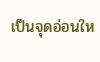เป็นจุดอ่อนให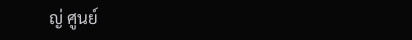ญ่ ศูนย์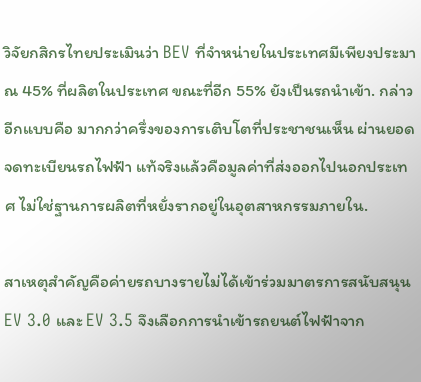วิจัยกสิกรไทยประเมินว่า BEV ที่จำหน่ายในประเทศมีเพียงประมาณ 45% ที่ผลิตในประเทศ ขณะที่อีก 55% ยังเป็นรถนำเข้า. กล่าวอีกแบบคือ มากกว่าครึ่งของการเติบโตที่ประชาชนเห็น ผ่านยอดจดทะเบียนรถไฟฟ้า แท้จริงแล้วคือมูลค่าที่ส่งออกไปนอกประเทศ ไม่ใช่ฐานการผลิตที่หยั่งรากอยู่ในอุตสาหกรรมภายใน.

สาเหตุสำคัญคือค่ายรถบางรายไม่ได้เข้าร่วมมาตรการสนับสนุน EV 3.0 และ EV 3.5 จึงเลือกการนำเข้ารถยนต์ไฟฟ้าจาก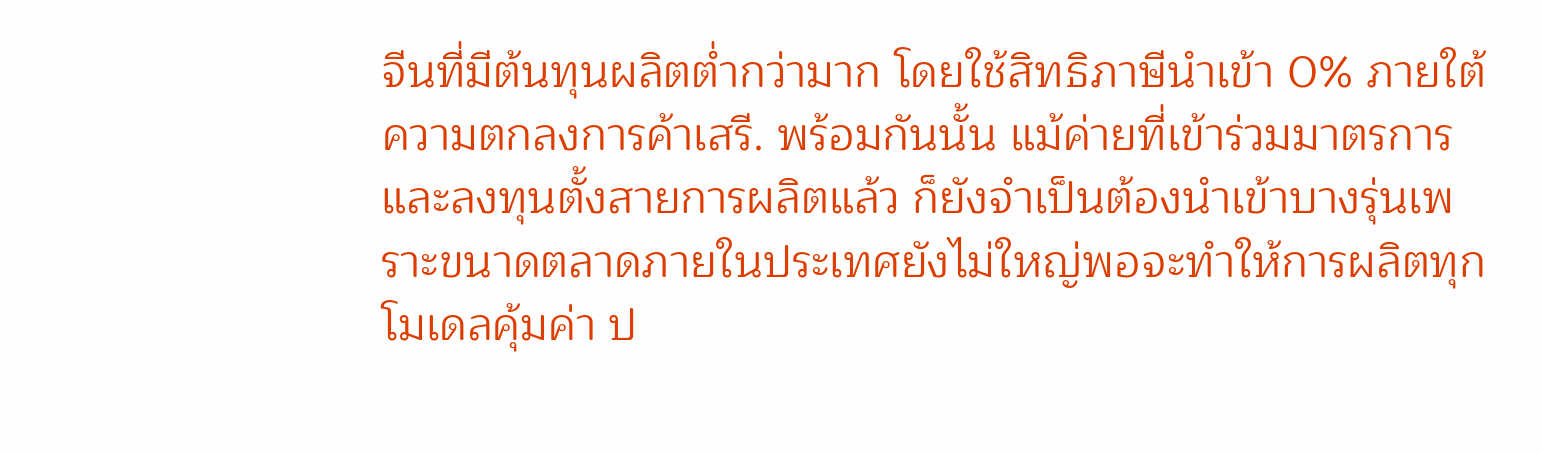จีนที่มีต้นทุนผลิตต่ำกว่ามาก โดยใช้สิทธิภาษีนำเข้า 0% ภายใต้ความตกลงการค้าเสรี. พร้อมกันนั้น แม้ค่ายที่เข้าร่วมมาตรการและลงทุนตั้งสายการผลิตแล้ว ก็ยังจำเป็นต้องนำเข้าบางรุ่นเพราะขนาดตลาดภายในประเทศยังไม่ใหญ่พอจะทำให้การผลิตทุกโมเดลคุ้มค่า ป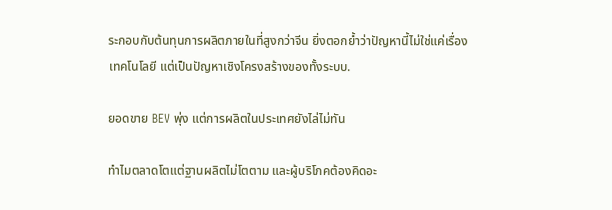ระกอบกับต้นทุนการผลิตภายในที่สูงกว่าจีน ยิ่งตอกย้ำว่าปัญหานี้ไม่ใช่แค่เรื่องเทคโนโลยี แต่เป็นปัญหาเชิงโครงสร้างของทั้งระบบ.

ยอดขาย BEV พุ่ง แต่การผลิตในประเทศยังไล่ไม่ทัน

ทำไมตลาดโตแต่ฐานผลิตไม่โตตาม และผู้บริโภคต้องคิดอะ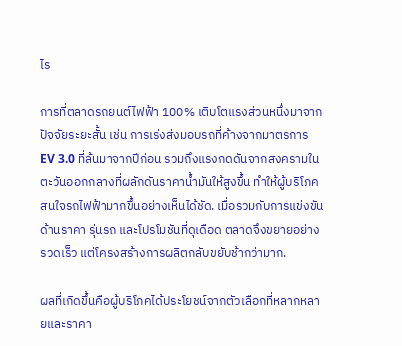ไร

การที่ตลาดรถยนต์ไฟฟ้า 100% เติบโตแรงส่วนหนึ่งมาจากปัจจัยระยะสั้น เช่น การเร่งส่งมอบรถที่ค้างจากมาตรการ EV 3.0 ที่ล้นมาจากปีก่อน รวมถึงแรงกดดันจากสงครามในตะวันออกกลางที่ผลักดันราคาน้ำมันให้สูงขึ้น ทำให้ผู้บริโภคสนใจรถไฟฟ้ามากขึ้นอย่างเห็นได้ชัด. เมื่อรวมกับการแข่งขันด้านราคา รุ่นรถ และโปรโมชันที่ดุเดือด ตลาดจึงขยายอย่างรวดเร็ว แต่โครงสร้างการผลิตกลับขยับช้ากว่ามาก.

ผลที่เกิดขึ้นคือผู้บริโภคได้ประโยชน์จากตัวเลือกที่หลากหลายและราคา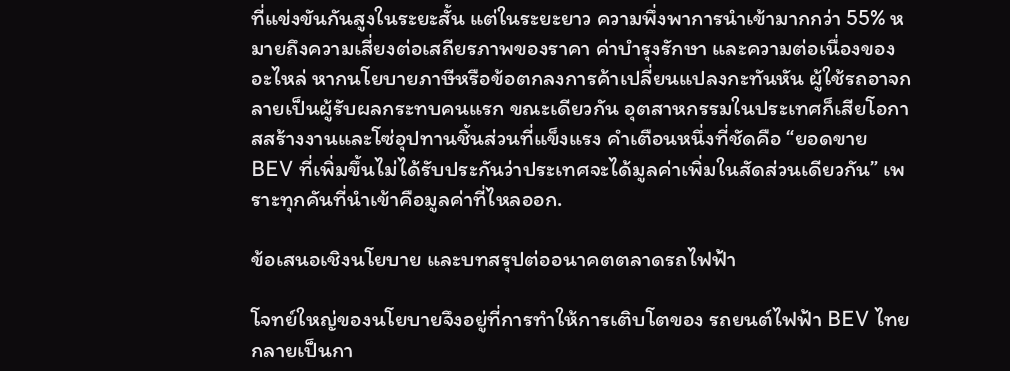ที่แข่งขันกันสูงในระยะสั้น แต่ในระยะยาว ความพึ่งพาการนำเข้ามากกว่า 55% หมายถึงความเสี่ยงต่อเสถียรภาพของราคา ค่าบำรุงรักษา และความต่อเนื่องของอะไหล่ หากนโยบายภาษีหรือข้อตกลงการค้าเปลี่ยนแปลงกะทันหัน ผู้ใช้รถอาจกลายเป็นผู้รับผลกระทบคนแรก ขณะเดียวกัน อุตสาหกรรมในประเทศก็เสียโอกาสสร้างงานและโซ่อุปทานชิ้นส่วนที่แข็งแรง คำเตือนหนึ่งที่ชัดคือ “ยอดขาย BEV ที่เพิ่มขึ้นไม่ได้รับประกันว่าประเทศจะได้มูลค่าเพิ่มในสัดส่วนเดียวกัน” เพราะทุกคันที่นำเข้าคือมูลค่าที่ไหลออก.

ข้อเสนอเชิงนโยบาย และบทสรุปต่ออนาคตตลาดรถไฟฟ้า

โจทย์ใหญ่ของนโยบายจึงอยู่ที่การทำให้การเติบโตของ รถยนต์ไฟฟ้า BEV ไทย กลายเป็นกา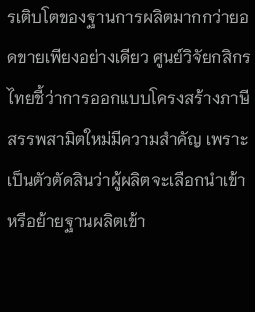รเติบโตของฐานการผลิตมากกว่ายอดขายเพียงอย่างเดียว ศูนย์วิจัยกสิกรไทยชี้ว่าการออกแบบโครงสร้างภาษีสรรพสามิตใหม่มีความสำคัญ เพราะเป็นตัวตัดสินว่าผู้ผลิตจะเลือกนำเข้าหรือย้ายฐานผลิตเข้า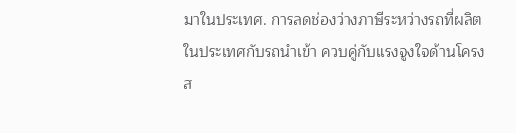มาในประเทศ. การลดช่องว่างภาษีระหว่างรถที่ผลิตในประเทศกับรถนำเข้า ควบคู่กับแรงจูงใจด้านโครงส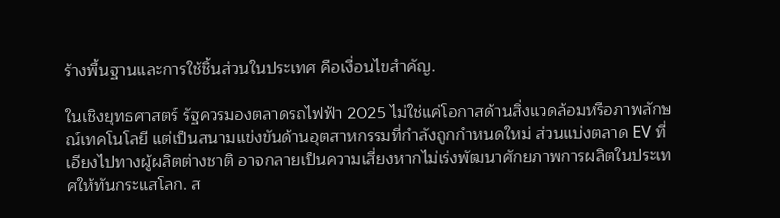ร้างพื้นฐานและการใช้ชิ้นส่วนในประเทศ คือเงื่อนไขสำคัญ.

ในเชิงยุทธศาสตร์ รัฐควรมองตลาดรถไฟฟ้า 2025 ไม่ใช่แค่โอกาสด้านสิ่งแวดล้อมหรือภาพลักษณ์เทคโนโลยี แต่เป็นสนามแข่งขันด้านอุตสาหกรรมที่กำลังถูกกำหนดใหม่ ส่วนแบ่งตลาด EV ที่เอียงไปทางผู้ผลิตต่างชาติ อาจกลายเป็นความเสี่ยงหากไม่เร่งพัฒนาศักยภาพการผลิตในประเทศให้ทันกระแสโลก. ส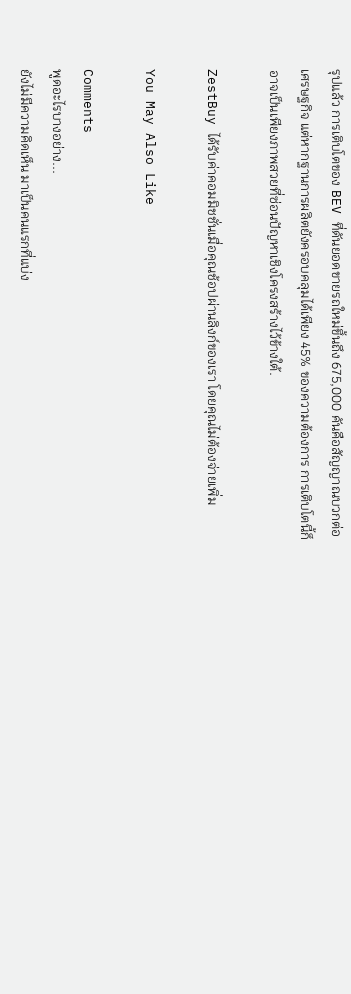รุปแล้ว การเติบโตของ BEV ที่ดันยอดขายรถใหม่ขึ้นถึง 675,000 คันคือสัญญาณบวกต่อเศรษฐกิจ แต่หากฐานการผลิตยังครอบคลุมได้เพียง 45% ของความต้องการ การเติบโตนี้ก็อาจเป็นเพียงภาพสวยที่ซ่อนปัญหาเชิงโครงสร้างไว้ข้างใต้.

ZestBuy ได้รับค่าคอมมิชชั่นเมื่อคุณช้อปผ่านลิงก์ของเรา โดยคุณไม่ต้องจ่ายเพิ่ม

You May Also Like

Comments
พูดอะไรบางอย่าง...
ยังไม่มีความคิดเห็น มาเป็นคนแรกที่แบ่ง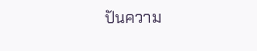ปันความ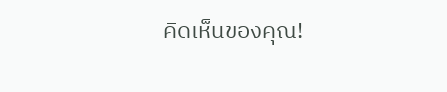คิดเห็นของคุณ!